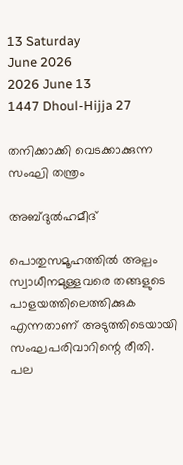13 Saturday
June 2026
2026 June 13
1447 Dhoul-Hijja 27

തനിക്കാക്കി വെടക്കാക്കുന്ന സംഘി തന്ത്രം

അബ്ദുല്‍ഹമീദ്‌

പൊതുസമൂഹത്തില്‍ അല്പം സ്വാധീനമുള്ളവരെ തങ്ങളുടെ പാളയത്തിലെത്തിക്കുക എന്നതാണ് അടുത്തിടെയായി സംഘപരിവാറിന്റെ രീതി. പല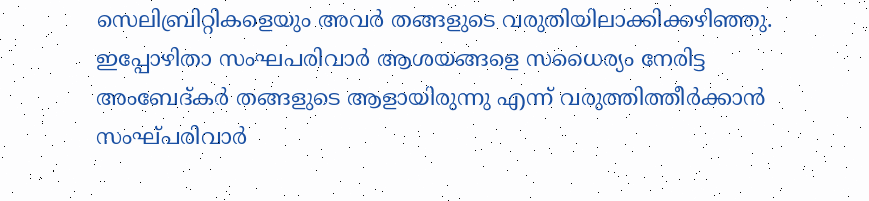സെലിബ്രിറ്റികളെയും അവര്‍ തങ്ങളുടെ വരുതിയിലാക്കിക്കഴിഞ്ഞു. ഇപ്പോഴിതാ സംഘപരിവാര്‍ ആശയങ്ങളെ സധൈര്യം നേരിട്ട അംബേദ്കര്‍ തങ്ങളുടെ ആളായിരുന്നു എന്ന് വരുത്തിത്തീര്‍ക്കാന്‍ സംഘ്പരിവാര്‍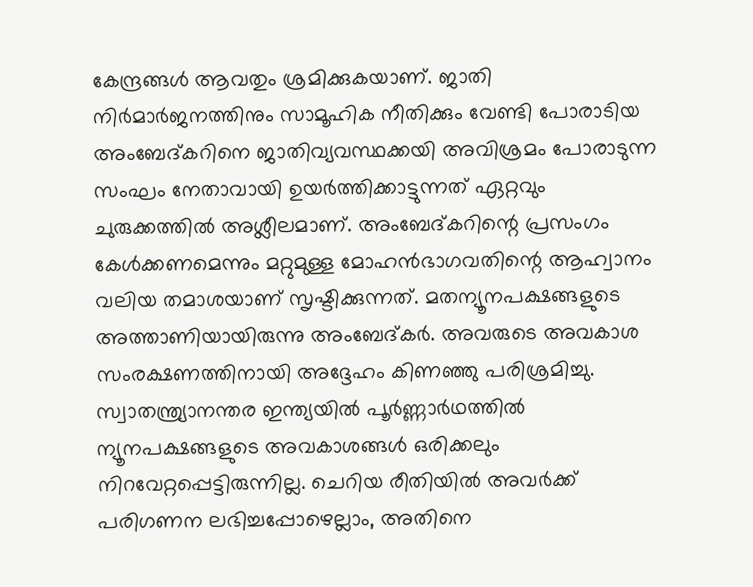കേന്ദ്രങ്ങള്‍ ആവതും ശ്രമിക്കുകയാണ്. ജാതി നിര്‍മാര്‍ജനത്തിനും സാമൂഹിക നീതിക്കും വേണ്ടി പോരാടിയ അംബേദ്കറിനെ ജാതിവ്യവസ്ഥക്കയി അവിശ്രമം പോരാടുന്ന സംഘം നേതാവായി ഉയര്‍ത്തിക്കാട്ടുന്നത് ഏറ്റവും ചുരുക്കത്തില്‍ അശ്ലീലമാണ്. അംബേദ്കറിന്റെ പ്രസംഗം കേള്‍ക്കണമെന്നും മറ്റുമുള്ള മോഹന്‍ഭാഗവതിന്റെ ആഹ്വാനം വലിയ തമാശയാണ് സൃഷ്ടിക്കുന്നത്. മതന്യൂനപക്ഷങ്ങളുടെ അത്താണിയായിരുന്നു അംബേദ്കര്‍. അവരുടെ അവകാശ സംരക്ഷണത്തിനായി അദ്ദേഹം കിണഞ്ഞു പരിശ്രമിച്ചു. സ്വാതന്ത്ര്യാനന്തര ഇന്ത്യയില്‍ പൂര്‍ണ്ണാര്‍ഥത്തില്‍ ന്യൂനപക്ഷങ്ങളുടെ അവകാശങ്ങള്‍ ഒരിക്കലും നിറവേറ്റപ്പെട്ടിരുന്നില്ല. ചെറിയ രീതിയില്‍ അവര്‍ക്ക് പരിഗണന ലഭിച്ചപ്പോഴെല്ലാം, അതിനെ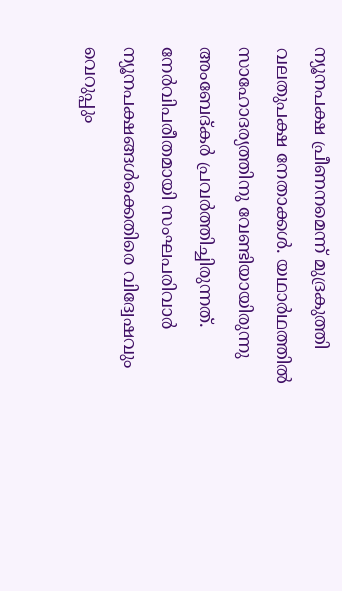ന്യൂനപക്ഷ പ്രീണനമെന്ന് മുദ്രകുത്തി വലതുപക്ഷ നേതാക്കള്‍. യഥാര്‍ഥത്തില്‍ സാഹോദര്യത്തിനു വേണ്ടിയായിരുന്നു അംബേദ്കര്‍ പ്രവര്‍ത്തിച്ചിരുന്നത്. നേര്‍വിപരീതമായി സംഘപരിവാര്‍ ന്യൂനപക്ഷങ്ങള്‍ക്കെതിരെ വിദ്വേഷവും വെറുപ്പും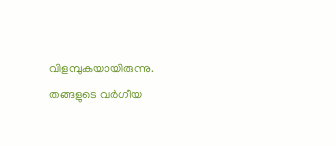വിളമ്പുകയായിരുന്നു. തങ്ങളുടെ വര്‍ഗീയ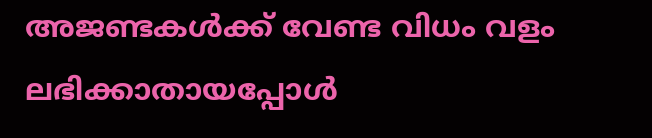അജണ്ടകള്‍ക്ക് വേണ്ട വിധം വളം ലഭിക്കാതായപ്പോള്‍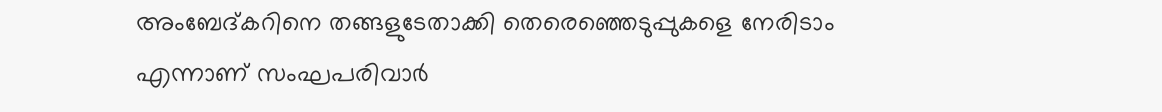അംബേദ്കറിനെ തങ്ങളുടേതാക്കി തെരെഞ്ഞെടുപ്പുകളെ നേരിടാം എന്നാണ് സംഘപരിവാര്‍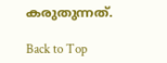കരുതുന്നത്.

Back to Top